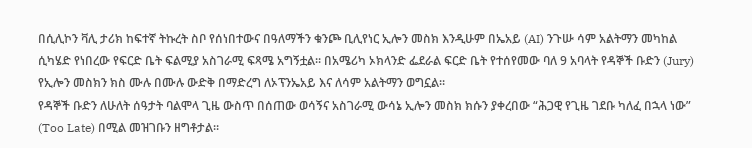በሲሊኮን ቫሊ ታሪክ ከፍተኛ ትኩረት ስቦ የሰነበተውና በዓለማችን ቁንጮ ቢሊየነር ኢሎን መስክ እንዲሁም በኤአይ (AI) ንጉሡ ሳም አልትማን መካከል ሲካሄድ የነበረው የፍርድ ቤት ፍልሚያ አስገራሚ ፍጻሜ አግኝቷል። በአሜሪካ ኦክላንድ ፌደራል ፍርድ ቤት የተሰየመው ባለ 9 አባላት የዳኞች ቡድን (Jury) የኢሎን መስክን ክስ ሙሉ በሙሉ ውድቅ በማድረግ ለኦፕንኤአይ እና ለሳም አልትማን ወግኗል።
የዳኞች ቡድን ለሁለት ሰዓታት ባልሞላ ጊዜ ውስጥ በሰጠው ወሳኝና አስገራሚ ውሳኔ ኢሎን መስክ ክሱን ያቀረበው “ሕጋዊ የጊዜ ገደቡ ካለፈ በኋላ ነው” (Too Late) በሚል መዝገቡን ዘግቶታል።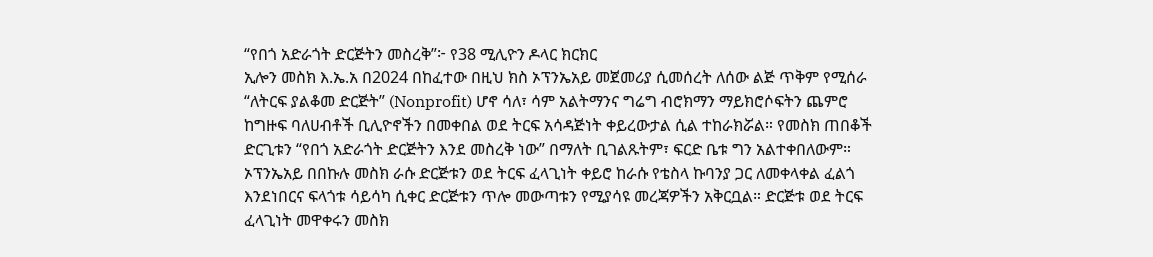“የበጎ አድራጎት ድርጅትን መስረቅ”፦ የ38 ሚሊዮን ዶላር ክርክር
ኢሎን መስክ እ.ኤ.አ በ2024 በከፈተው በዚህ ክስ ኦፕንኤአይ መጀመሪያ ሲመሰረት ለሰው ልጅ ጥቅም የሚሰራ “ለትርፍ ያልቆመ ድርጅት” (Nonprofit) ሆኖ ሳለ፣ ሳም አልትማንና ግሬግ ብሮክማን ማይክሮሶፍትን ጨምሮ ከግዙፍ ባለሀብቶች ቢሊዮኖችን በመቀበል ወደ ትርፍ አሳዳጅነት ቀይረውታል ሲል ተከራክሯል። የመስክ ጠበቆች ድርጊቱን “የበጎ አድራጎት ድርጅትን እንደ መስረቅ ነው” በማለት ቢገልጹትም፣ ፍርድ ቤቱ ግን አልተቀበለውም።
ኦፕንኤአይ በበኩሉ መስክ ራሱ ድርጅቱን ወደ ትርፍ ፈላጊነት ቀይሮ ከራሱ የቴስላ ኩባንያ ጋር ለመቀላቀል ፈልጎ እንደነበርና ፍላጎቱ ሳይሳካ ሲቀር ድርጅቱን ጥሎ መውጣቱን የሚያሳዩ መረጃዎችን አቅርቧል። ድርጅቱ ወደ ትርፍ ፈላጊነት መዋቀሩን መስክ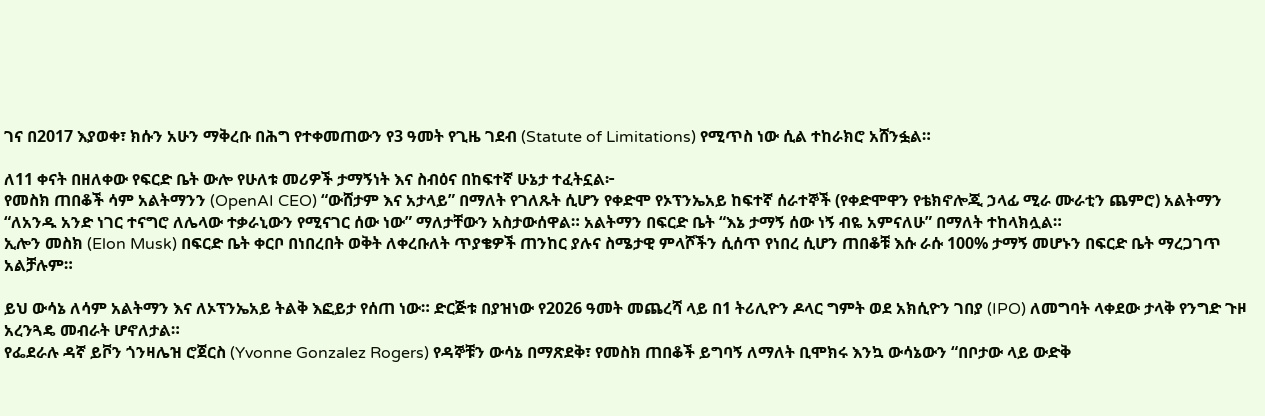ገና በ2017 እያወቀ፣ ክሱን አሁን ማቅረቡ በሕግ የተቀመጠውን የ3 ዓመት የጊዜ ገደብ (Statute of Limitations) የሚጥስ ነው ሲል ተከራክሮ አሸንፏል።

ለ11 ቀናት በዘለቀው የፍርድ ቤት ውሎ የሁለቱ መሪዎች ታማኝነት እና ስብዕና በከፍተኛ ሁኔታ ተፈትኗል፦
የመስክ ጠበቆች ሳም አልትማንን (OpenAI CEO) “ውሸታም እና አታላይ” በማለት የገለጹት ሲሆን የቀድሞ የኦፕንኤአይ ከፍተኛ ሰራተኞች (የቀድሞዋን የቴክኖሎጂ ኃላፊ ሚራ ሙራቲን ጨምሮ) አልትማን “ለአንዱ አንድ ነገር ተናግሮ ለሌላው ተቃራኒውን የሚናገር ሰው ነው” ማለታቸውን አስታውሰዋል። አልትማን በፍርድ ቤት “እኔ ታማኝ ሰው ነኝ ብዬ አምናለሁ” በማለት ተከላክሏል።
ኢሎን መስክ (Elon Musk) በፍርድ ቤት ቀርቦ በነበረበት ወቅት ለቀረቡለት ጥያቄዎች ጠንከር ያሉና ስሜታዊ ምላሾችን ሲሰጥ የነበረ ሲሆን ጠበቆቹ እሱ ራሱ 100% ታማኝ መሆኑን በፍርድ ቤት ማረጋገጥ አልቻሉም።

ይህ ውሳኔ ለሳም አልትማን እና ለኦፕንኤአይ ትልቅ እፎይታ የሰጠ ነው። ድርጅቱ በያዝነው የ2026 ዓመት መጨረሻ ላይ በ1 ትሪሊዮን ዶላር ግምት ወደ አክሲዮን ገበያ (IPO) ለመግባት ላቀደው ታላቅ የንግድ ጉዞ አረንጓዴ መብራት ሆኖለታል።
የፌደራሉ ዳኛ ይቮን ጎንዛሌዝ ሮጀርስ (Yvonne Gonzalez Rogers) የዳኞቹን ውሳኔ በማጽደቅ፣ የመስክ ጠበቆች ይግባኝ ለማለት ቢሞክሩ እንኳ ውሳኔውን “በቦታው ላይ ውድቅ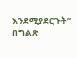እንደሚያደርጉት” በግልጽ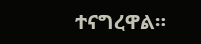ተናግረዋል።